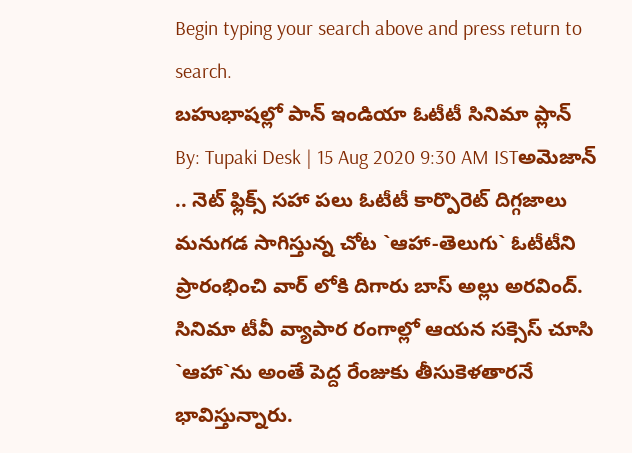Begin typing your search above and press return to search.
బహుభాషల్లో పాన్ ఇండియా ఓటీటీ సినిమా ప్లాన్
By: Tupaki Desk | 15 Aug 2020 9:30 AM ISTఅమెజాన్ .. నెట్ ఫ్లిక్స్ సహా పలు ఓటీటీ కార్పొరెట్ దిగ్గజాలు మనుగడ సాగిస్తున్న చోట `ఆహా-తెలుగు` ఓటీటీని ప్రారంభించి వార్ లోకి దిగారు బాస్ అల్లు అరవింద్. సినిమా టీవీ వ్యాపార రంగాల్లో ఆయన సక్సెస్ చూసి `ఆహా`ను అంతే పెద్ద రేంజుకు తీసుకెళతారనే భావిస్తున్నారు.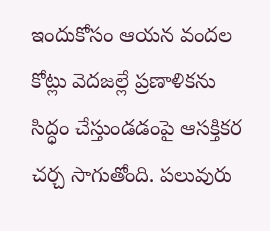ఇందుకోసం ఆయన వందల కోట్లు వెదజల్లే ప్రణాళికను సిద్ధం చేస్తుండడంపై ఆసక్తికర చర్చ సాగుతోంది. పలువురు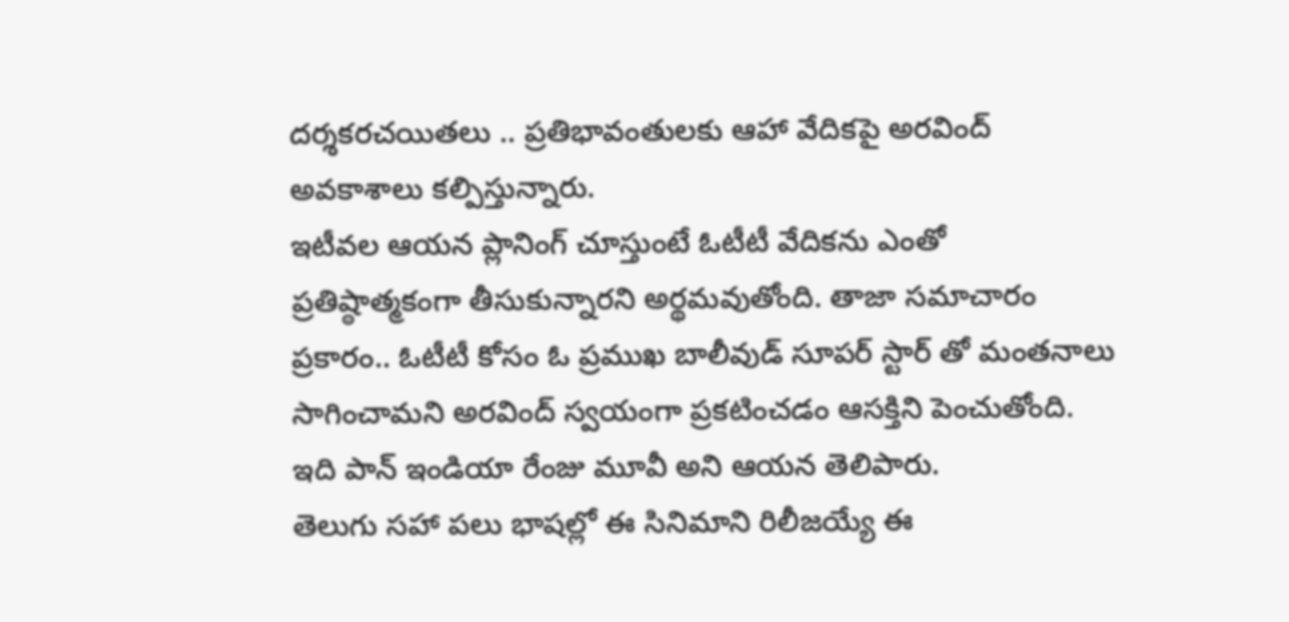దర్శకరచయితలు .. ప్రతిభావంతులకు ఆహా వేదికపై అరవింద్ అవకాశాలు కల్పిస్తున్నారు.
ఇటీవల ఆయన ప్లానింగ్ చూస్తుంటే ఓటీటీ వేదికను ఎంతో ప్రతిష్ఠాత్మకంగా తీసుకున్నారని అర్థమవుతోంది. తాజా సమాచారం ప్రకారం.. ఓటీటీ కోసం ఓ ప్రముఖ బాలీవుడ్ సూపర్ స్టార్ తో మంతనాలు సాగించామని అరవింద్ స్వయంగా ప్రకటించడం ఆసక్తిని పెంచుతోంది. ఇది పాన్ ఇండియా రేంజు మూవీ అని ఆయన తెలిపారు.
తెలుగు సహా పలు భాషల్లో ఈ సినిమాని రిలీజయ్యే ఈ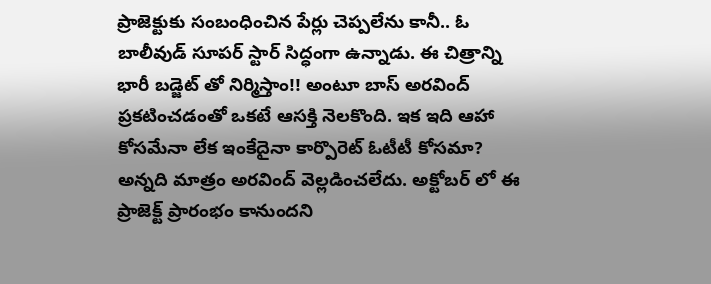ప్రాజెక్టుకు సంబంధించిన పేర్లు చెప్పలేను కానీ.. ఓ బాలీవుడ్ సూపర్ స్టార్ సిద్ధంగా ఉన్నాడు. ఈ చిత్రాన్ని భారీ బడ్జెట్ తో నిర్మిస్తాం!! అంటూ బాస్ అరవింద్ ప్రకటించడంతో ఒకటే ఆసక్తి నెలకొంది. ఇక ఇది ఆహా కోసమేనా లేక ఇంకేదైనా కార్పొరెట్ ఓటీటీ కోసమా? అన్నది మాత్రం అరవింద్ వెల్లడించలేదు. అక్టోబర్ లో ఈ ప్రాజెక్ట్ ప్రారంభం కానుందని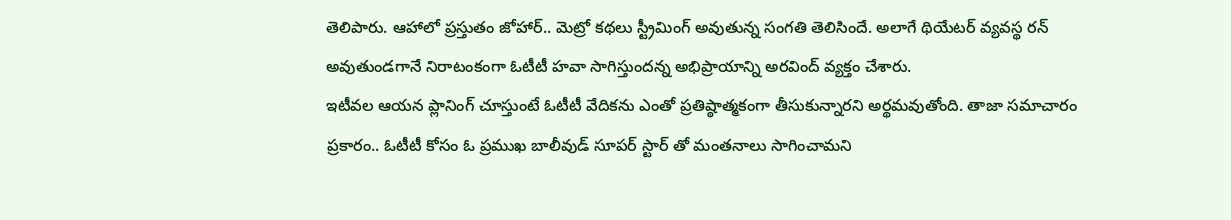తెలిపారు. ఆహాలో ప్రస్తుతం జోహార్.. మెట్రో కథలు స్ట్రీమింగ్ అవుతున్న సంగతి తెలిసిందే. అలాగే థియేటర్ వ్యవస్థ రన్ అవుతుండగానే నిరాటంకంగా ఓటీటీ హవా సాగిస్తుందన్న అభిప్రాయాన్ని అరవింద్ వ్యక్తం చేశారు.
ఇటీవల ఆయన ప్లానింగ్ చూస్తుంటే ఓటీటీ వేదికను ఎంతో ప్రతిష్ఠాత్మకంగా తీసుకున్నారని అర్థమవుతోంది. తాజా సమాచారం ప్రకారం.. ఓటీటీ కోసం ఓ ప్రముఖ బాలీవుడ్ సూపర్ స్టార్ తో మంతనాలు సాగించామని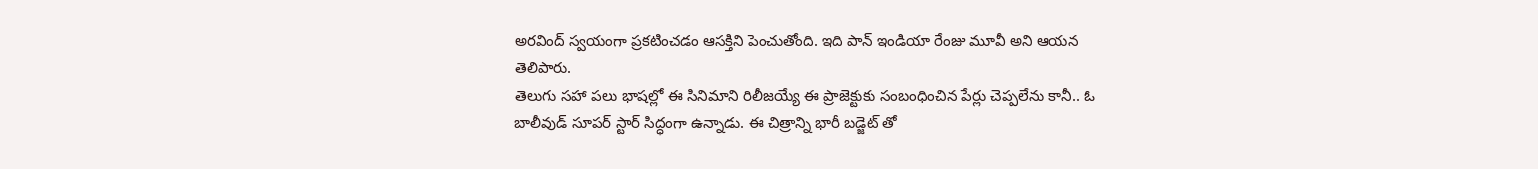అరవింద్ స్వయంగా ప్రకటించడం ఆసక్తిని పెంచుతోంది. ఇది పాన్ ఇండియా రేంజు మూవీ అని ఆయన తెలిపారు.
తెలుగు సహా పలు భాషల్లో ఈ సినిమాని రిలీజయ్యే ఈ ప్రాజెక్టుకు సంబంధించిన పేర్లు చెప్పలేను కానీ.. ఓ బాలీవుడ్ సూపర్ స్టార్ సిద్ధంగా ఉన్నాడు. ఈ చిత్రాన్ని భారీ బడ్జెట్ తో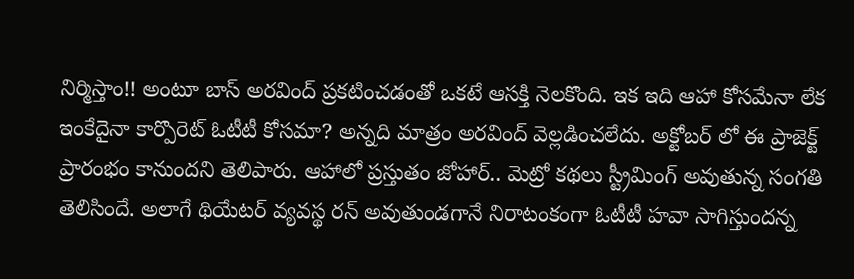నిర్మిస్తాం!! అంటూ బాస్ అరవింద్ ప్రకటించడంతో ఒకటే ఆసక్తి నెలకొంది. ఇక ఇది ఆహా కోసమేనా లేక ఇంకేదైనా కార్పొరెట్ ఓటీటీ కోసమా? అన్నది మాత్రం అరవింద్ వెల్లడించలేదు. అక్టోబర్ లో ఈ ప్రాజెక్ట్ ప్రారంభం కానుందని తెలిపారు. ఆహాలో ప్రస్తుతం జోహార్.. మెట్రో కథలు స్ట్రీమింగ్ అవుతున్న సంగతి తెలిసిందే. అలాగే థియేటర్ వ్యవస్థ రన్ అవుతుండగానే నిరాటంకంగా ఓటీటీ హవా సాగిస్తుందన్న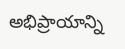అభిప్రాయాన్ని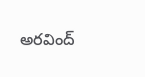అరవింద్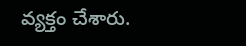వ్యక్తం చేశారు.